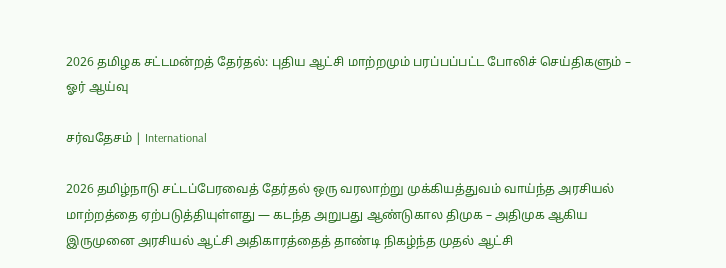2026 தமிழக சட்டமன்றத் தேர்தல்: புதிய ஆட்சி மாற்றமும் பரப்பப்பட்ட போலிச் செய்திகளும் – ஓர் ஆய்வு

சர்வதேசம் | International

2026 தமிழ்நாடு சட்டப்பேரவைத் தேர்தல் ஒரு வரலாற்று முக்கியத்துவம் வாய்ந்த அரசியல் மாற்றத்தை ஏற்படுத்தியுள்ளது — கடந்த அறுபது ஆண்டுகால திமுக – அதிமுக ஆகிய இருமுனை அரசியல் ஆட்சி அதிகாரத்தைத் தாண்டி நிகழ்ந்த முதல் ஆட்சி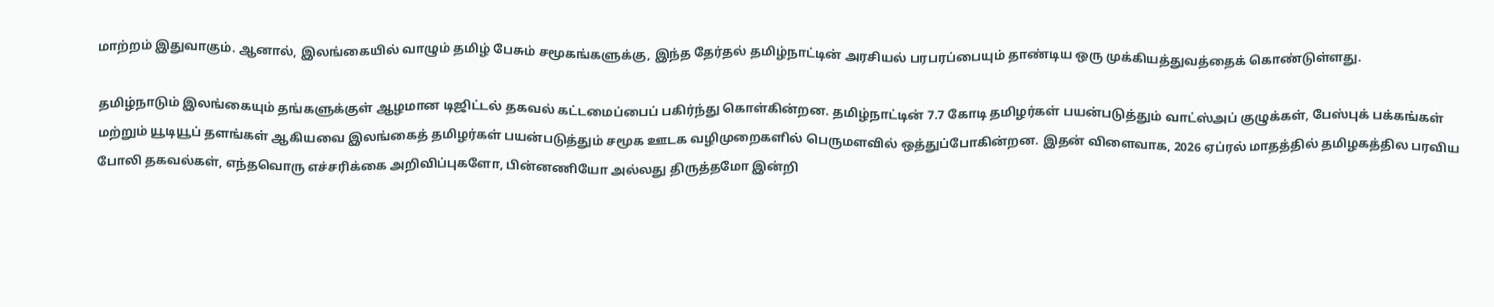மாற்றம் இதுவாகும். ஆனால், இலங்கையில் வாழும் தமிழ் பேசும் சமூகங்களுக்கு, இந்த தேர்தல் தமிழ்நாட்டின் அரசியல் பரபரப்பையும் தாண்டிய ஒரு முக்கியத்துவத்தைக் கொண்டுள்ளது.

தமிழ்நாடும் இலங்கையும் தங்களுக்குள் ஆழமான டிஜிட்டல் தகவல் கட்டமைப்பைப் பகிர்ந்து கொள்கின்றன. தமிழ்நாட்டின் 7.7 கோடி தமிழர்கள் பயன்படுத்தும் வாட்ஸ்அப் குழுக்கள், பேஸ்புக் பக்கங்கள் மற்றும் யூடியூப் தளங்கள் ஆகியவை இலங்கைத் தமிழர்கள் பயன்படுத்தும் சமூக ஊடக வழிமுறைகளில் பெருமளவில் ஒத்துப்போகின்றன. இதன் விளைவாக, 2026 ஏப்ரல் மாதத்தில் தமிழகத்தில பரவிய போலி தகவல்கள், எந்தவொரு எச்சரிக்கை அறிவிப்புகளோ, பின்னணியோ அல்லது திருத்தமோ இன்றி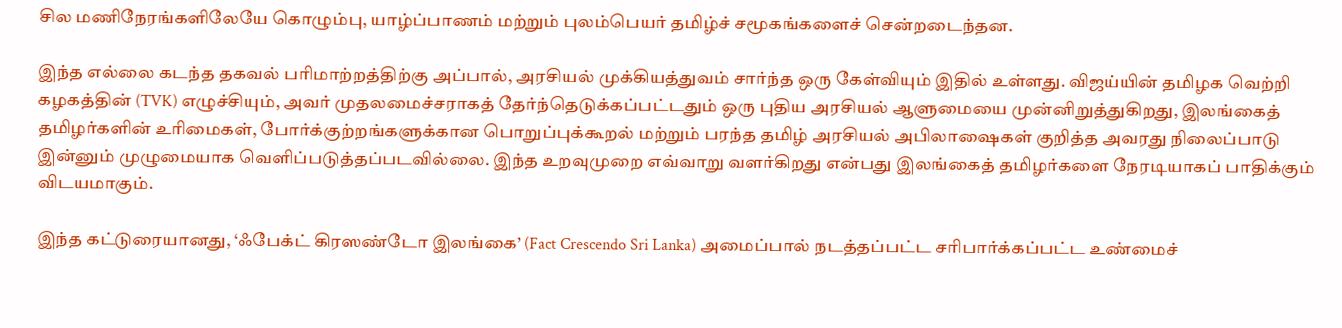சில மணிநேரங்களிலேயே கொழும்பு, யாழ்ப்பாணம் மற்றும் புலம்பெயர் தமிழ்ச் சமூகங்களைச் சென்றடைந்தன.

இந்த எல்லை கடந்த தகவல் பரிமாற்றத்திற்கு அப்பால், அரசியல் முக்கியத்துவம் சார்ந்த ஒரு கேள்வியும் இதில் உள்ளது. விஜய்யின் தமிழக வெற்றி கழகத்தின் (TVK) எழுச்சியும், அவர் முதலமைச்சராகத் தேர்ந்தெடுக்கப்பட்டதும் ஒரு புதிய அரசியல் ஆளுமையை முன்னிறுத்துகிறது, இலங்கைத் தமிழர்களின் உரிமைகள், போர்க்குற்றங்களுக்கான பொறுப்புக்கூறல் மற்றும் பரந்த தமிழ் அரசியல் அபிலாஷைகள் குறித்த அவரது நிலைப்பாடு இன்னும் முழுமையாக வெளிப்படுத்தப்படவில்லை. இந்த உறவுமுறை எவ்வாறு வளர்கிறது என்பது இலங்கைத் தமிழர்களை நேரடியாகப் பாதிக்கும் விடயமாகும்.

இந்த கட்டுரையானது, ‘ஃபேக்ட் கிரஸண்டோ இலங்கை’ (Fact Crescendo Sri Lanka) அமைப்பால் நடத்தப்பட்ட சரிபார்க்கப்பட்ட உண்மைச்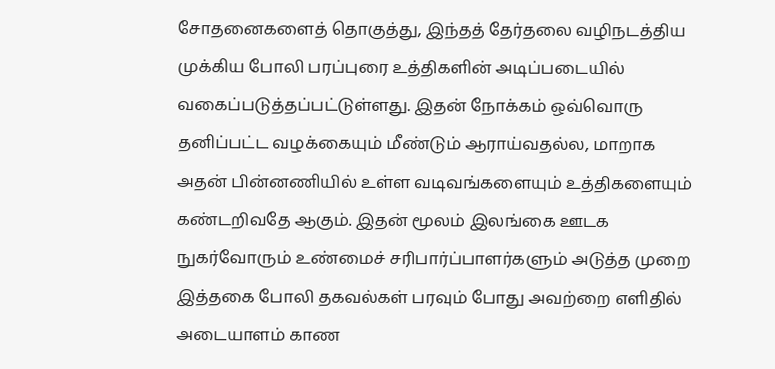சோதனைகளைத் தொகுத்து, இந்தத் தேர்தலை வழிநடத்திய முக்கிய போலி பரப்புரை உத்திகளின் அடிப்படையில் வகைப்படுத்தப்பட்டுள்ளது. இதன் நோக்கம் ஒவ்வொரு தனிப்பட்ட வழக்கையும் மீண்டும் ஆராய்வதல்ல, மாறாக அதன் பின்னணியில் உள்ள வடிவங்களையும் உத்திகளையும் கண்டறிவதே ஆகும். இதன் மூலம் இலங்கை ஊடக நுகர்வோரும் உண்மைச் சரிபார்ப்பாளர்களும் அடுத்த முறை இத்தகை போலி தகவல்கள் பரவும் போது அவற்றை எளிதில் அடையாளம் காண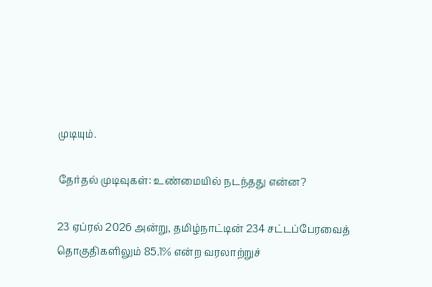முடியும்.

தேர்தல் முடிவுகள்: உண்மையில் நடந்தது என்ன?

23 ஏப்ரல் 2026 அன்று, தமிழ்நாட்டின் 234 சட்டப்பேரவைத் தொகுதிகளிலும் 85.1% என்ற வரலாற்றுச்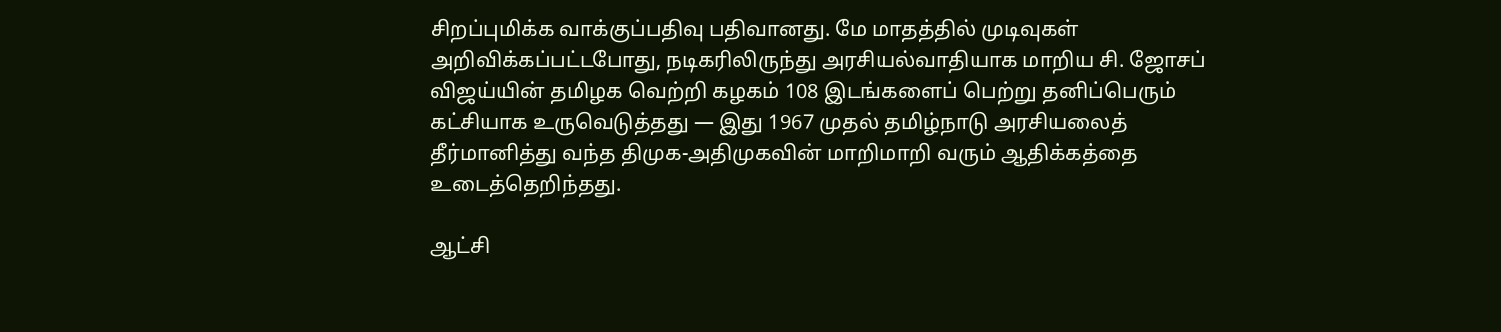சிறப்புமிக்க வாக்குப்பதிவு பதிவானது. மே மாதத்தில் முடிவுகள் அறிவிக்கப்பட்டபோது, நடிகரிலிருந்து அரசியல்வாதியாக மாறிய சி. ஜோசப் விஜய்யின் தமிழக வெற்றி கழகம் 108 இடங்களைப் பெற்று தனிப்பெரும் கட்சியாக உருவெடுத்தது — இது 1967 முதல் தமிழ்நாடு அரசியலைத் தீர்மானித்து வந்த திமுக-அதிமுகவின் மாறிமாறி வரும் ஆதிக்கத்தை உடைத்தெறிந்தது.

ஆட்சி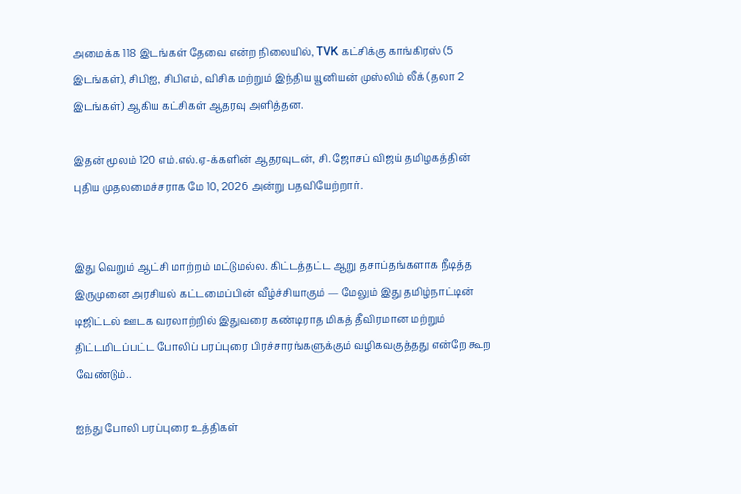அமைக்க 118 இடங்கள் தேவை என்ற நிலையில், TVK கட்சிக்கு காங்கிரஸ் (5 இடங்கள்), சிபிஐ, சிபிஎம், விசிக மற்றும் இந்திய யூனியன் முஸ்லிம் லீக் (தலா 2 இடங்கள்) ஆகிய கட்சிகள் ஆதரவு அளித்தன.

இதன் மூலம் 120 எம்.எல்.ஏ-க்களின் ஆதரவுடன், சி. ஜோசப் விஜய் தமிழகத்தின் புதிய முதலமைச்சராக மே 10, 2026 அன்று பதவியேற்றார்.


இது வெறும் ஆட்சி மாற்றம் மட்டுமல்ல. கிட்டத்தட்ட ஆறு தசாப்தங்களாக நீடித்த இருமுனை அரசியல் கட்டமைப்பின் வீழ்ச்சியாகும் — மேலும் இது தமிழ்நாட்டின் டிஜிட்டல் ஊடக வரலாற்றில் இதுவரை கண்டிராத மிகத் தீவிரமான மற்றும் திட்டமிடப்பட்ட போலிப் பரப்புரை பிரச்சாரங்களுக்கும் வழிகவகுத்தது என்றே கூற வேண்டும்..

ஐந்து போலி பரப்புரை உத்திகள்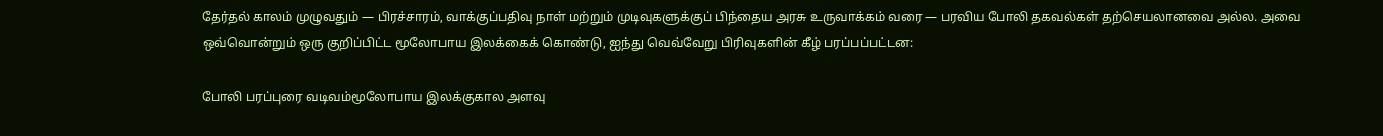தேர்தல் காலம் முழுவதும் — பிரச்சாரம், வாக்குப்பதிவு நாள் மற்றும் முடிவுகளுக்குப் பிந்தைய அரசு உருவாக்கம் வரை — பரவிய போலி தகவல்கள் தற்செயலானவை அல்ல. அவை ஒவ்வொன்றும் ஒரு குறிப்பிட்ட மூலோபாய இலக்கைக் கொண்டு, ஐந்து வெவ்வேறு பிரிவுகளின் கீழ் பரப்பப்பட்டன:

போலி பரப்புரை வடிவம்மூலோபாய இலக்குகால அளவு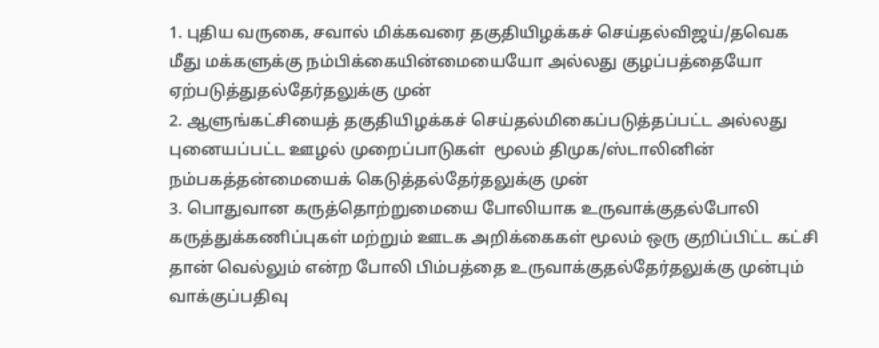1. புதிய வருகை, சவால் மிக்கவரை தகுதியிழக்கச் செய்தல்விஜய்/தவெக மீது மக்களுக்கு நம்பிக்கையின்மையையோ அல்லது குழப்பத்தையோ ஏற்படுத்துதல்தேர்தலுக்கு முன்
2. ஆளுங்கட்சியைத் தகுதியிழக்கச் செய்தல்மிகைப்படுத்தப்பட்ட அல்லது புனையப்பட்ட ஊழல் முறைப்பாடுகள்  மூலம் திமுக/ஸ்டாலினின் நம்பகத்தன்மையைக் கெடுத்தல்தேர்தலுக்கு முன்
3. பொதுவான கருத்தொற்றுமையை போலியாக உருவாக்குதல்போலி கருத்துக்கணிப்புகள் மற்றும் ஊடக அறிக்கைகள் மூலம் ஒரு குறிப்பிட்ட கட்சி தான் வெல்லும் என்ற போலி பிம்பத்தை உருவாக்குதல்தேர்தலுக்கு முன்பும் வாக்குப்பதிவு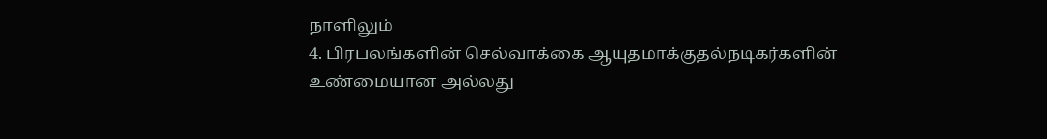நாளிலும்
4. பிரபலங்களின் செல்வாக்கை ஆயுதமாக்குதல்நடிகர்களின் உண்மையான அல்லது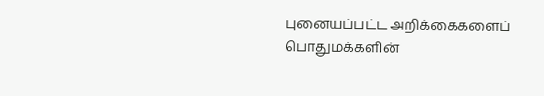புனையப்பட்ட அறிக்கைகளைப் பொதுமக்களின்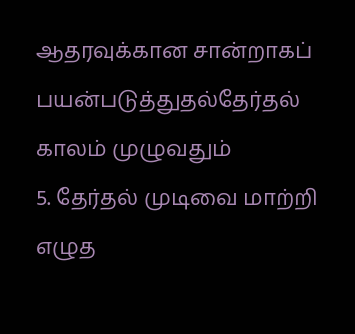ஆதரவுக்கான சான்றாகப் பயன்படுத்துதல்தேர்தல் காலம் முழுவதும்
5. தேர்தல் முடிவை மாற்றி எழுத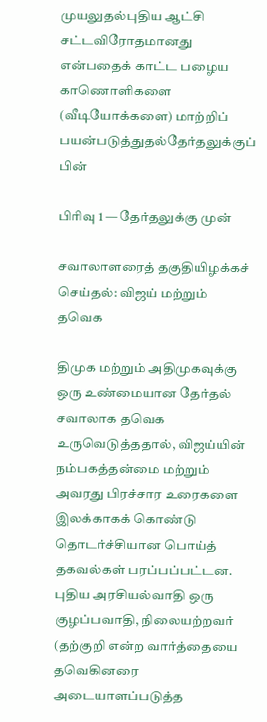முயலுதல்புதிய ஆட்சி சட்டவிரோதமானது என்பதைக் காட்ட பழைய காணொளிகளை (வீடியோக்களை) மாற்றிப் பயன்படுத்துதல்தேர்தலுக்குப் பின்

பிரிவு 1 — தேர்தலுக்கு முன்

சவாலாளரைத் தகுதியிழக்கச் செய்தல்: விஜய் மற்றும் தவெக

திமுக மற்றும் அதிமுகவுக்கு ஒரு உண்மையான தேர்தல் சவாலாக தவெக உருவெடுத்ததால், விஜய்யின் நம்பகத்தன்மை மற்றும் அவரது பிரச்சார உரைகளை இலக்காகக் கொண்டு தொடர்ச்சியான பொய்த் தகவல்கள் பரப்பப்பட்டன. புதிய அரசியல்வாதி ஒரு குழப்பவாதி, நிலையற்றவர் (தற்குறி என்ற வார்த்தையை தவெகினரை அடையாளப்படுத்த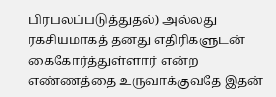பிரபலப்படுத்துதல்) அல்லது ரகசியமாகத் தனது எதிரிகளுடன் கைகோர்த்துள்ளார் என்ற எண்ணத்தை உருவாக்குவதே இதன்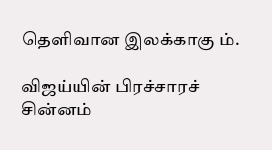தெளிவான இலக்காகு ம்.

விஜய்யின் பிரச்சாரச் சின்னம்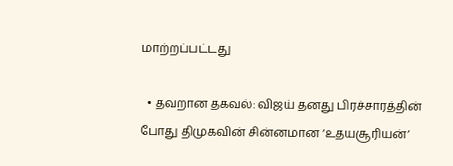மாற்றப்பட்டது

  • தவறான தகவல்: விஜய் தனது பிரச்சாரத்தின் போது திமுகவின் சின்னமான ‘உதயசூரியன்’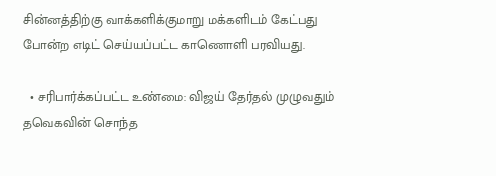சின்னத்திற்கு வாக்களிக்குமாறு மக்களிடம் கேட்பது போன்ற எடிட் செய்யப்பட்ட காணொளி பரவியது.

  • சரிபார்க்கப்பட்ட உண்மை: விஜய் தேர்தல் முழுவதும் தவெகவின் சொந்த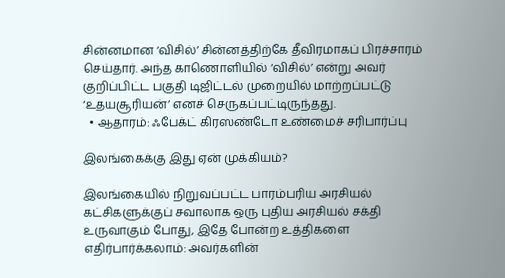சின்னமான ‘விசில்’ சின்னத்திற்கே தீவிரமாகப் பிரச்சாரம் செய்தார். அந்த காணொளியில் ‘விசில்’ என்று அவர் குறிப்பிட்ட பகுதி டிஜிட்டல் முறையில் மாற்றப்பட்டு ‘உதயசூரியன்’ எனச் செருகப்பட்டிருந்தது.
  • ஆதாரம்: ஃபேக்ட் கிரஸண்டோ உண்மைச் சரிபார்ப்பு

இலங்கைக்கு இது ஏன் முக்கியம்?

இலங்கையில் நிறுவப்பட்ட பாரம்பரிய அரசியல் கட்சிகளுக்குப் சவாலாக ஒரு புதிய அரசியல் சக்தி உருவாகும் போது, இதே போன்ற உத்திகளை எதிர்பார்க்கலாம்: அவர்களின்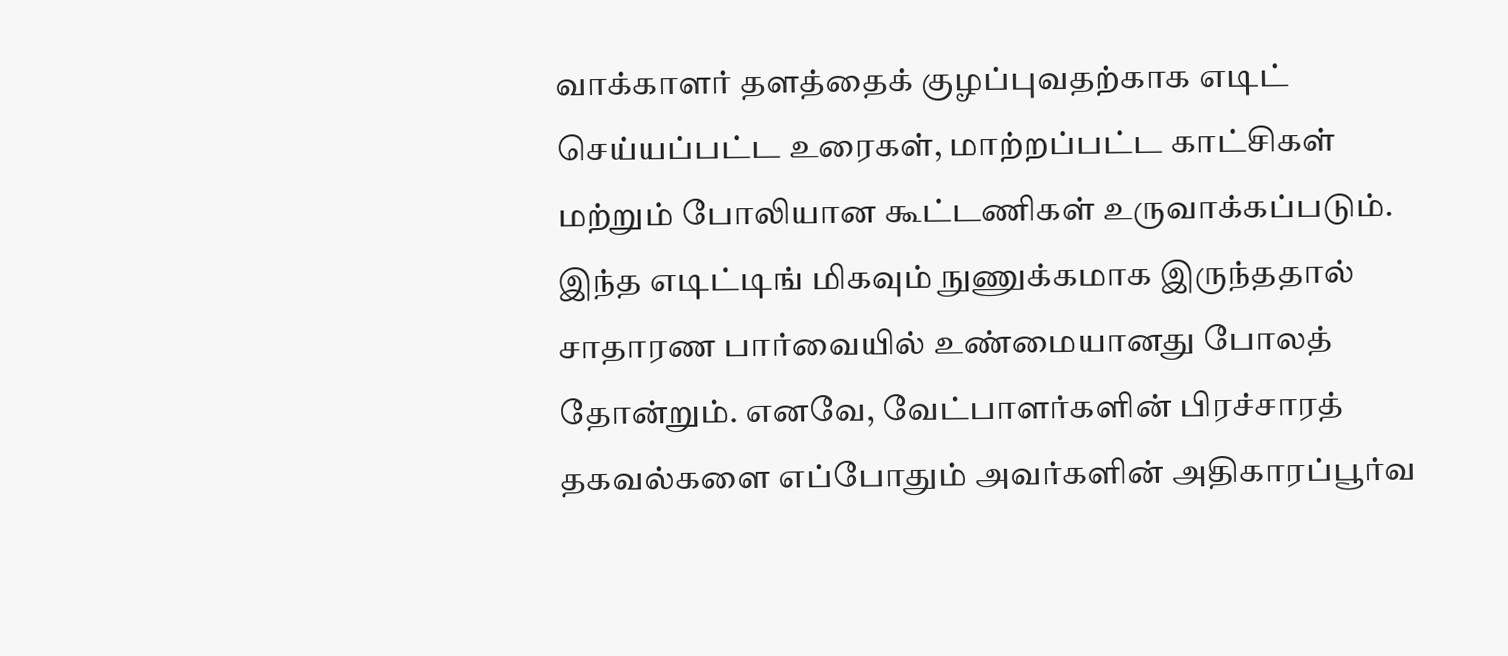வாக்காளர் தளத்தைக் குழப்புவதற்காக எடிட் செய்யப்பட்ட உரைகள், மாற்றப்பட்ட காட்சிகள் மற்றும் போலியான கூட்டணிகள் உருவாக்கப்படும். இந்த எடிட்டிங் மிகவும் நுணுக்கமாக இருந்ததால் சாதாரண பார்வையில் உண்மையானது போலத் தோன்றும். எனவே, வேட்பாளர்களின் பிரச்சாரத் தகவல்களை எப்போதும் அவர்களின் அதிகாரப்பூர்வ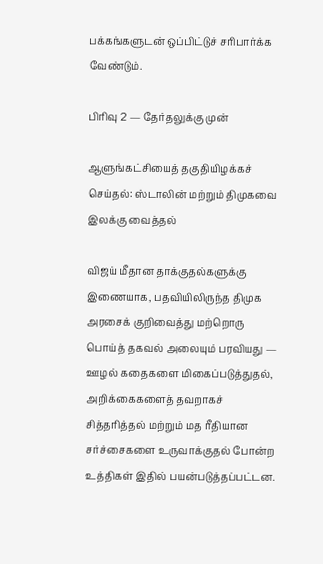பக்கங்களுடன் ஒப்பிட்டுச் சரிபார்க்க வேண்டும்.

பிரிவு 2 — தேர்தலுக்கு முன்

ஆளுங்கட்சியைத் தகுதியிழக்கச் செய்தல்: ஸ்டாலின் மற்றும் திமுகவை இலக்கு வைத்தல்

விஜய் மீதான தாக்குதல்களுக்கு இணையாக, பதவியிலிருந்த திமுக அரசைக் குறிவைத்து மற்றொரு பொய்த் தகவல் அலையும் பரவியது — ஊழல் கதைகளை மிகைப்படுத்துதல், அறிக்கைகளைத் தவறாகச் சித்தரித்தல் மற்றும் மத ரீதியான சர்ச்சைகளை உருவாக்குதல் போன்ற உத்திகள் இதில் பயன்படுத்தப்பட்டன.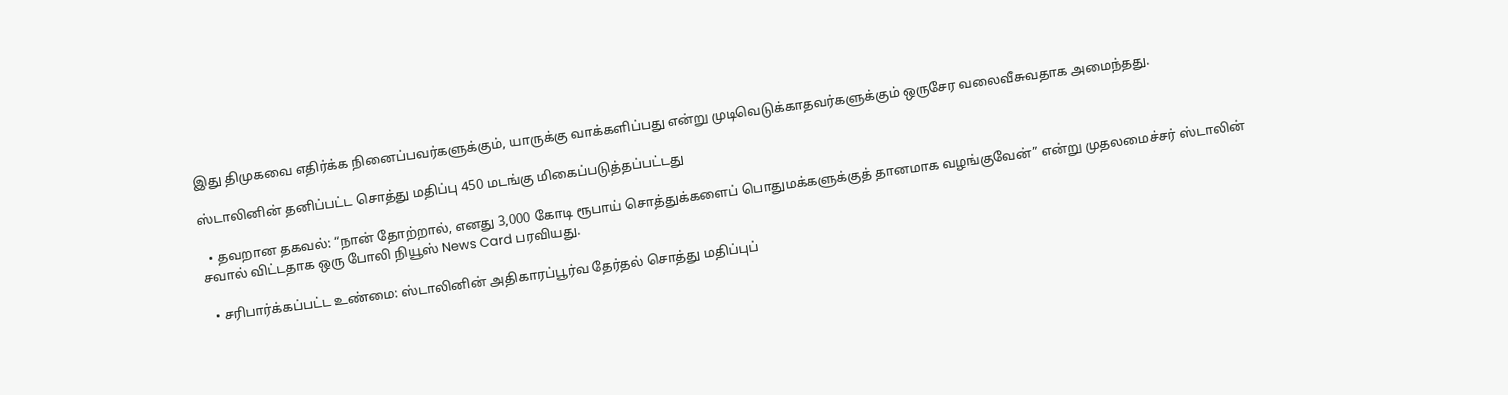இது திமுகவை எதிர்க்க நினைப்பவர்களுக்கும், யாருக்கு வாக்களிப்பது என்று முடிவெடுக்காதவர்களுக்கும் ஒருசேர வலைவீசுவதாக அமைந்தது.

ஸ்டாலினின் தனிப்பட்ட சொத்து மதிப்பு 450 மடங்கு மிகைப்படுத்தப்பட்டது

  • தவறான தகவல்: “நான் தோற்றால், எனது 3,000 கோடி ரூபாய் சொத்துக்களைப் பொதுமக்களுக்குத் தானமாக வழங்குவேன்” என்று முதலமைச்சர் ஸ்டாலின் சவால் விட்டதாக ஒரு போலி நியூஸ் News Card பரவியது.

  • சரிபார்க்கப்பட்ட உண்மை: ஸ்டாலினின் அதிகாரப்பூர்வ தேர்தல் சொத்து மதிப்புப்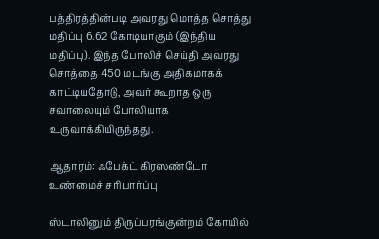பத்திரத்தின்படி அவரது மொத்த சொத்து மதிப்பு 6.62 கோடியாகும் (இந்திய மதிப்பு). இந்த போலிச் செய்தி அவரது சொத்தை 450 மடங்கு அதிகமாகக் காட்டியதோடு, அவர் கூறாத ஒரு சவாலையும் போலியாக உருவாக்கியிருந்தது.

ஆதாரம்: ஃபேக்ட் கிரஸண்டோ உண்மைச் சரிபார்ப்பு

ஸ்டாலினும் திருப்பரங்குன்றம் கோயில்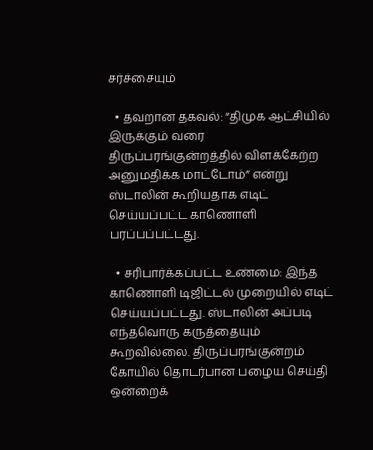சர்ச்சையும்

  • தவறான தகவல்: “திமுக ஆட்சியில் இருக்கும் வரை திருப்பரங்குன்றத்தில் விளக்கேற்ற அனுமதிக்க மாட்டோம்” என்று ஸ்டாலின் கூறியதாக எடிட் செய்யப்பட்ட காணொளி பரப்பப்பட்டது.

  • சரிபார்க்கப்பட்ட உண்மை: இந்த காணொளி டிஜிட்டல் முறையில் எடிட் செய்யப்பட்டது. ஸ்டாலின் அப்படி எந்தவொரு கருத்தையும் கூறவில்லை. திருப்பரங்குன்றம் கோயில் தொடர்பான பழைய செய்தி ஒன்றைக்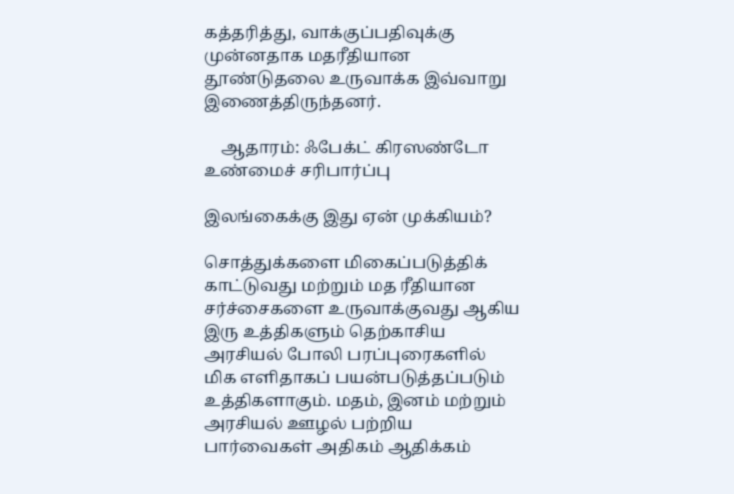கத்தரித்து, வாக்குப்பதிவுக்கு முன்னதாக மதரீதியான தூண்டுதலை உருவாக்க இவ்வாறு இணைத்திருந்தனர்.

    ஆதாரம்: ஃபேக்ட் கிரஸண்டோ உண்மைச் சரிபார்ப்பு

இலங்கைக்கு இது ஏன் முக்கியம்?

சொத்துக்களை மிகைப்படுத்திக் காட்டுவது மற்றும் மத ரீதியான சர்ச்சைகளை உருவாக்குவது ஆகிய இரு உத்திகளும் தெற்காசிய அரசியல் போலி பரப்புரைகளில் மிக எளிதாகப் பயன்படுத்தப்படும் உத்திகளாகும். மதம், இனம் மற்றும் அரசியல் ஊழல் பற்றிய பார்வைகள் அதிகம் ஆதிக்கம்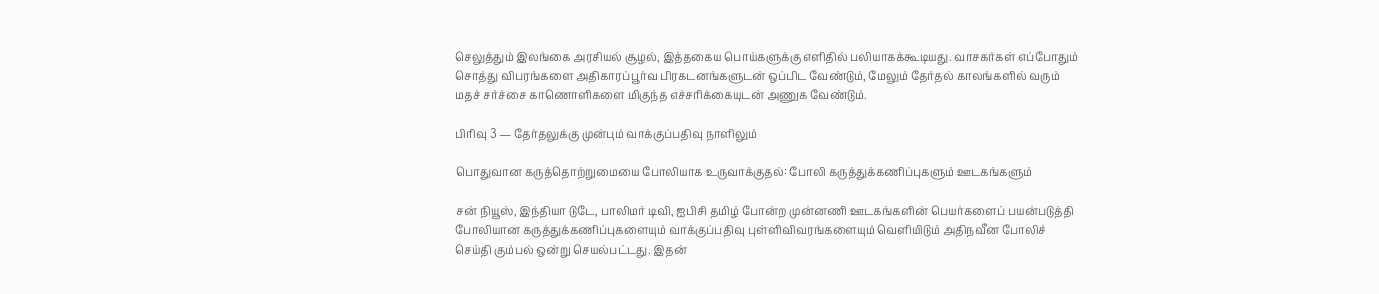செலுத்தும் இலங்கை அரசியல் சூழல், இத்தகைய பொய்களுக்கு எளிதில் பலியாகக்கூடியது. வாசகர்கள் எப்போதும் சொத்து விபரங்களை அதிகாரப்பூர்வ பிரகடனங்களுடன் ஒப்பிட வேண்டும், மேலும் தேர்தல் காலங்களில் வரும் மதச் சர்ச்சை காணொளிகளை மிகுந்த எச்சரிக்கையுடன் அணுக வேண்டும்.

பிரிவு 3 — தேர்தலுக்கு முன்பும் வாக்குப்பதிவு நாளிலும்

பொதுவான கருத்தொற்றுமையை போலியாக உருவாக்குதல்: போலி கருத்துக்கணிப்புகளும் ஊடகங்களும்

சன் நியூஸ், இந்தியா டுடே, பாலிமர் டிவி, ஐபிசி தமிழ் போன்ற முன்னணி ஊடகங்களின் பெயர்களைப் பயன்படுத்தி போலியான கருத்துக்கணிப்புகளையும் வாக்குப்பதிவு புள்ளிவிவரங்களையும் வெளியிடும் அதிநவீன போலிச் செய்தி கும்பல் ஒன்று செயல்பட்டது. இதன்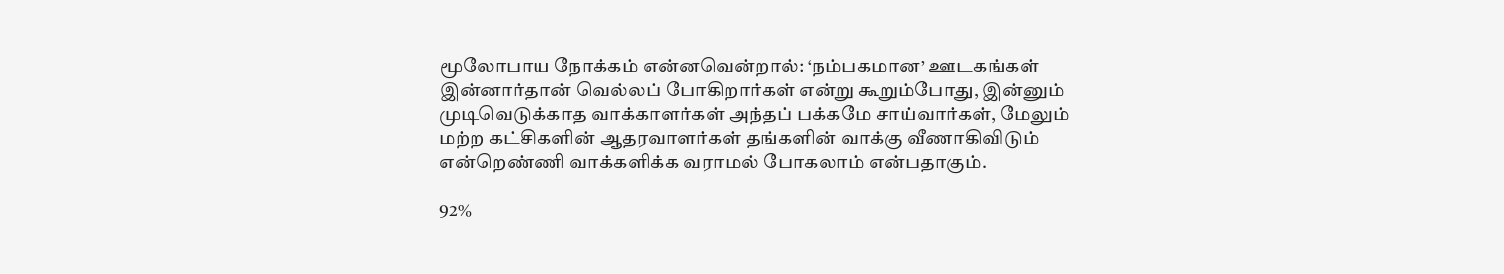மூலோபாய நோக்கம் என்னவென்றால்: ‘நம்பகமான’ ஊடகங்கள் இன்னார்தான் வெல்லப் போகிறார்கள் என்று கூறும்போது, இன்னும் முடிவெடுக்காத வாக்காளர்கள் அந்தப் பக்கமே சாய்வார்கள், மேலும் மற்ற கட்சிகளின் ஆதரவாளர்கள் தங்களின் வாக்கு வீணாகிவிடும் என்றெண்ணி வாக்களிக்க வராமல் போகலாம் என்பதாகும்.

92%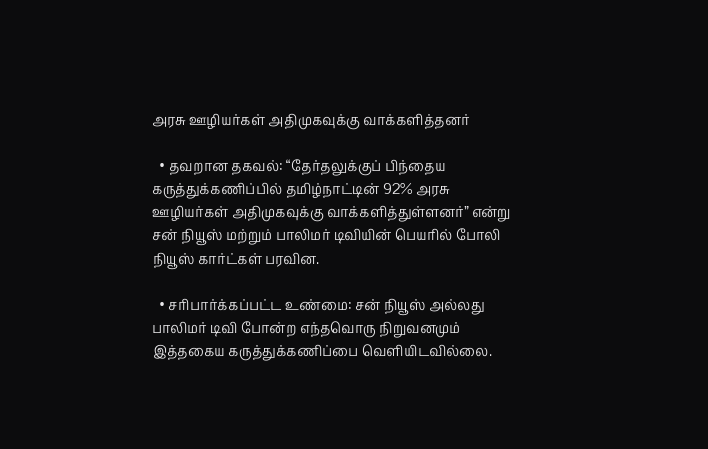அரசு ஊழியர்கள் அதிமுகவுக்கு வாக்களித்தனர்

  • தவறான தகவல்: “தேர்தலுக்குப் பிந்தைய கருத்துக்கணிப்பில் தமிழ்நாட்டின் 92% அரசு ஊழியர்கள் அதிமுகவுக்கு வாக்களித்துள்ளனர்” என்று சன் நியூஸ் மற்றும் பாலிமர் டிவியின் பெயரில் போலி நியூஸ் கார்ட்கள் பரவின.

  • சரிபார்க்கப்பட்ட உண்மை: சன் நியூஸ் அல்லது பாலிமர் டிவி போன்ற எந்தவொரு நிறுவனமும் இத்தகைய கருத்துக்கணிப்பை வெளியிடவில்லை.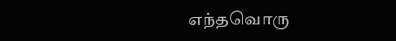எந்தவொரு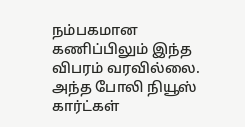நம்பகமான கணிப்பிலும் இந்த விபரம் வரவில்லை. அந்த போலி நியூஸ் கார்ட்கள்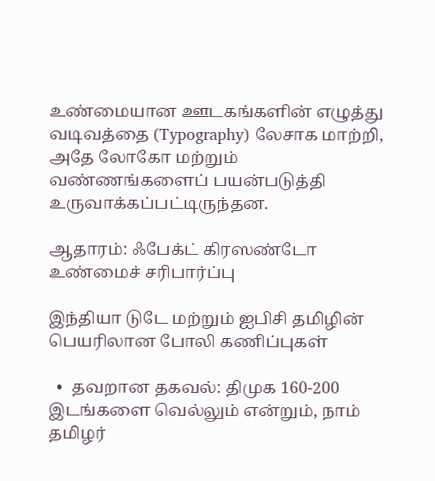உண்மையான ஊடகங்களின் எழுத்து வடிவத்தை (Typography) லேசாக மாற்றி, அதே லோகோ மற்றும் வண்ணங்களைப் பயன்படுத்தி உருவாக்கப்பட்டிருந்தன.

ஆதாரம்: ஃபேக்ட் கிரஸண்டோ உண்மைச் சரிபார்ப்பு

இந்தியா டுடே மற்றும் ஐபிசி தமிழின் பெயரிலான போலி கணிப்புகள்

  •  தவறான தகவல்: திமுக 160-200 இடங்களை வெல்லும் என்றும், நாம் தமிழர்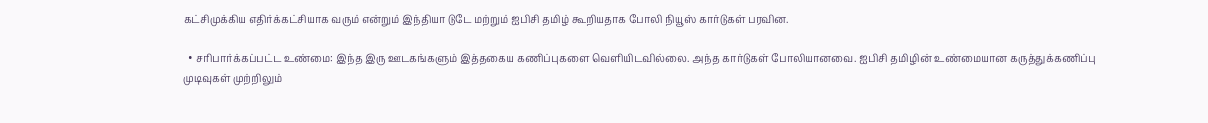கட்சிமுக்கிய எதிர்க்கட்சியாக வரும் என்றும் இந்தியா டுடே மற்றும் ஐபிசி தமிழ் கூறியதாக போலி நியூஸ் கார்டுகள் பரவின.

  • சரிபார்க்கப்பட்ட உண்மை: இந்த இரு ஊடகங்களும் இத்தகைய கணிப்புகளை வெளியிடவில்லை. அந்த கார்டுகள் போலியானவை. ஐபிசி தமிழின் உண்மையான கருத்துக்கணிப்பு முடிவுகள் முற்றிலும்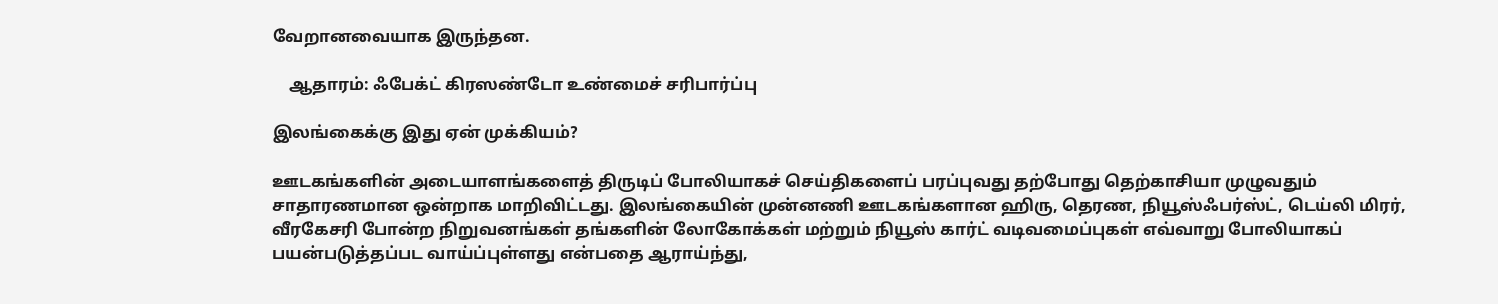வேறானவையாக இருந்தன.

    ஆதாரம்: ஃபேக்ட் கிரஸண்டோ உண்மைச் சரிபார்ப்பு

இலங்கைக்கு இது ஏன் முக்கியம்?

ஊடகங்களின் அடையாளங்களைத் திருடிப் போலியாகச் செய்திகளைப் பரப்புவது தற்போது தெற்காசியா முழுவதும் சாதாரணமான ஒன்றாக மாறிவிட்டது. இலங்கையின் முன்னணி ஊடகங்களான ஹிரு, தெரண, நியூஸ்ஃபர்ஸ்ட், டெய்லி மிரர், வீரகேசரி போன்ற நிறுவனங்கள் தங்களின் லோகோக்கள் மற்றும் நியூஸ் கார்ட் வடிவமைப்புகள் எவ்வாறு போலியாகப் பயன்படுத்தப்பட வாய்ப்புள்ளது என்பதை ஆராய்ந்து,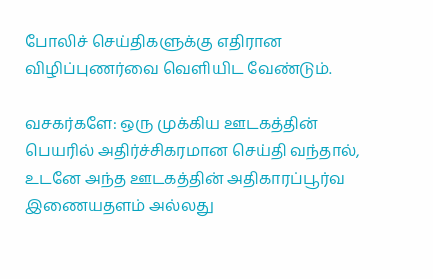போலிச் செய்திகளுக்கு எதிரான விழிப்புணர்வை வெளியிட வேண்டும்.

வசகர்களே: ஒரு முக்கிய ஊடகத்தின் பெயரில் அதிர்ச்சிகரமான செய்தி வந்தால், உடனே அந்த ஊடகத்தின் அதிகாரப்பூர்வ இணையதளம் அல்லது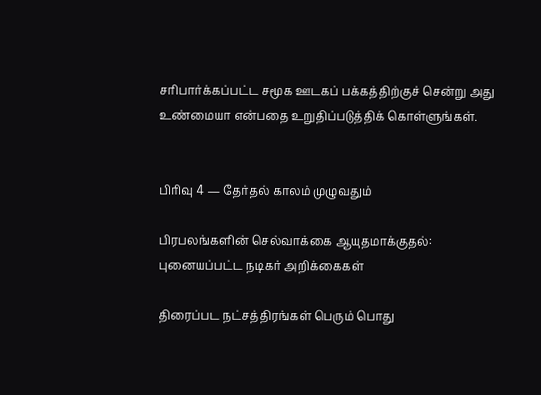சரிபார்க்கப்பட்ட சமூக ஊடகப் பக்கத்திற்குச் சென்று அது உண்மையா என்பதை உறுதிப்படுத்திக் கொள்ளுங்கள்.


பிரிவு 4 — தேர்தல் காலம் முழுவதும்

பிரபலங்களின் செல்வாக்கை ஆயுதமாக்குதல்: புனையப்பட்ட நடிகர் அறிக்கைகள்

திரைப்பட நட்சத்திரங்கள் பெரும் பொது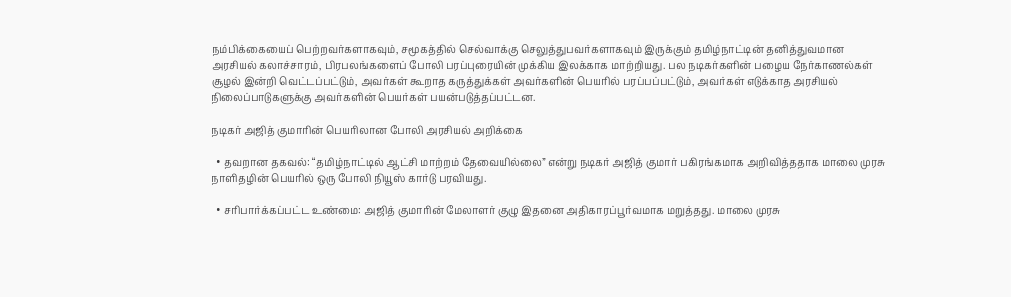நம்பிக்கையைப் பெற்றவர்களாகவும், சமூகத்தில் செல்வாக்கு செலுத்துபவர்களாகவும் இருக்கும் தமிழ்நாட்டின் தனித்துவமான அரசியல் கலாச்சாரம், பிரபலங்களைப் போலி பரப்புரையின் முக்கிய இலக்காக மாற்றியது. பல நடிகர்களின் பழைய நேர்காணல்கள் சூழல் இன்றி வெட்டப்பட்டும், அவர்கள் கூறாத கருத்துக்கள் அவர்களின் பெயரில் பரப்பப்பட்டும், அவர்கள் எடுக்காத அரசியல் நிலைப்பாடுகளுக்கு அவர்களின் பெயர்கள் பயன்படுத்தப்பட்டன.

நடிகர் அஜித் குமாரின் பெயரிலான போலி அரசியல் அறிக்கை

  • தவறான தகவல்: “தமிழ்நாட்டில் ஆட்சி மாற்றம் தேவையில்லை” என்று நடிகர் அஜித் குமார் பகிரங்கமாக அறிவித்ததாக மாலை முரசு நாளிதழின் பெயரில் ஒரு போலி நியூஸ் கார்டு பரவியது.

  • சரிபார்க்கப்பட்ட உண்மை: அஜித் குமாரின் மேலாளர் குழு இதனை அதிகாரப்பூர்வமாக மறுத்தது. மாலை முரசு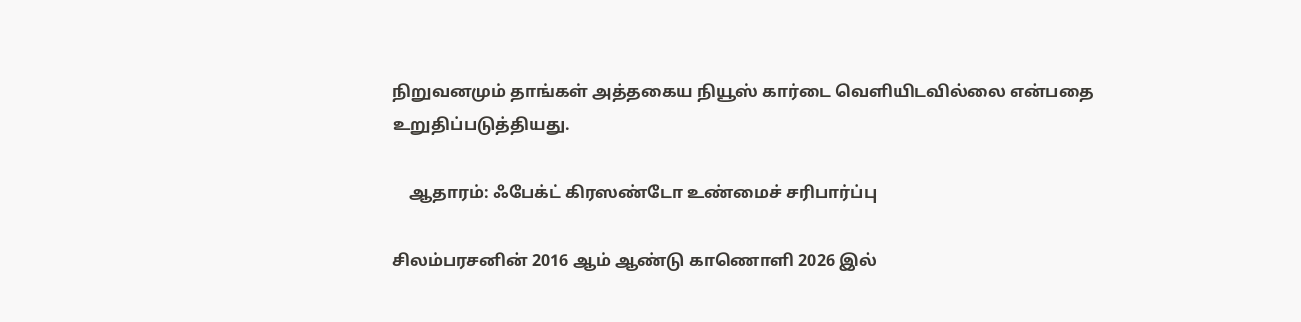நிறுவனமும் தாங்கள் அத்தகைய நியூஸ் கார்டை வெளியிடவில்லை என்பதை உறுதிப்படுத்தியது.

    ஆதாரம்: ஃபேக்ட் கிரஸண்டோ உண்மைச் சரிபார்ப்பு

சிலம்பரசனின் 2016 ஆம் ஆண்டு காணொளி 2026 இல்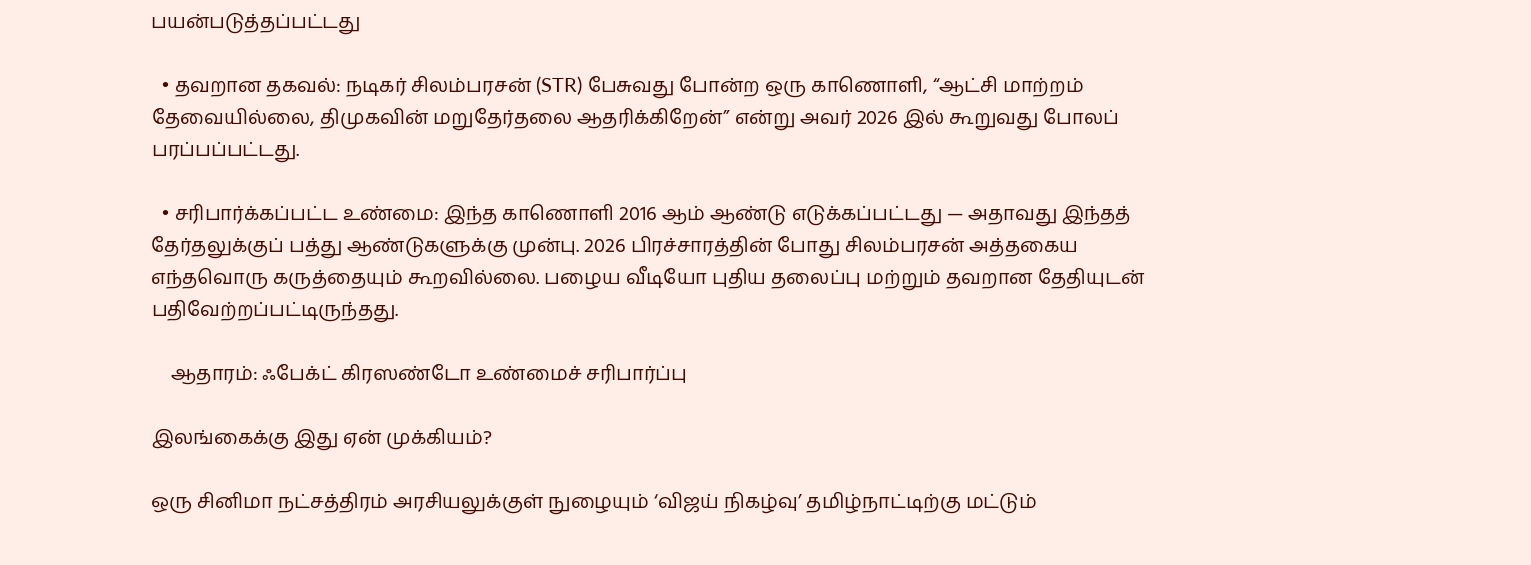பயன்படுத்தப்பட்டது

  • தவறான தகவல்: நடிகர் சிலம்பரசன் (STR) பேசுவது போன்ற ஒரு காணொளி, “ஆட்சி மாற்றம் தேவையில்லை, திமுகவின் மறுதேர்தலை ஆதரிக்கிறேன்” என்று அவர் 2026 இல் கூறுவது போலப் பரப்பப்பட்டது.

  • சரிபார்க்கப்பட்ட உண்மை: இந்த காணொளி 2016 ஆம் ஆண்டு எடுக்கப்பட்டது — அதாவது இந்தத் தேர்தலுக்குப் பத்து ஆண்டுகளுக்கு முன்பு. 2026 பிரச்சாரத்தின் போது சிலம்பரசன் அத்தகைய எந்தவொரு கருத்தையும் கூறவில்லை. பழைய வீடியோ புதிய தலைப்பு மற்றும் தவறான தேதியுடன் பதிவேற்றப்பட்டிருந்தது.

    ஆதாரம்: ஃபேக்ட் கிரஸண்டோ உண்மைச் சரிபார்ப்பு

இலங்கைக்கு இது ஏன் முக்கியம்?

ஒரு சினிமா நட்சத்திரம் அரசியலுக்குள் நுழையும் ‘விஜய் நிகழ்வு’ தமிழ்நாட்டிற்கு மட்டும்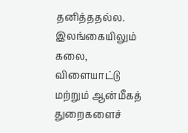தனித்ததல்ல. இலங்கையிலும் கலை, விளையாட்டு மற்றும் ஆன்மீகத் துறைகளைச்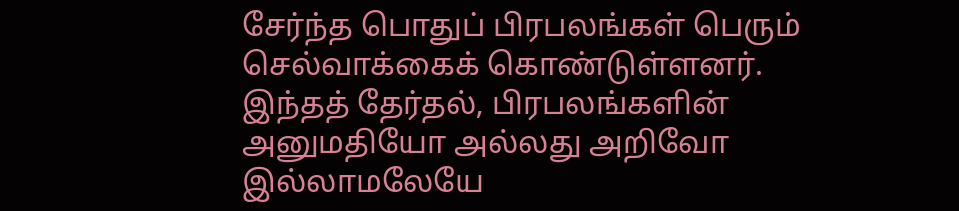சேர்ந்த பொதுப் பிரபலங்கள் பெரும் செல்வாக்கைக் கொண்டுள்ளனர். இந்தத் தேர்தல், பிரபலங்களின் அனுமதியோ அல்லது அறிவோ இல்லாமலேயே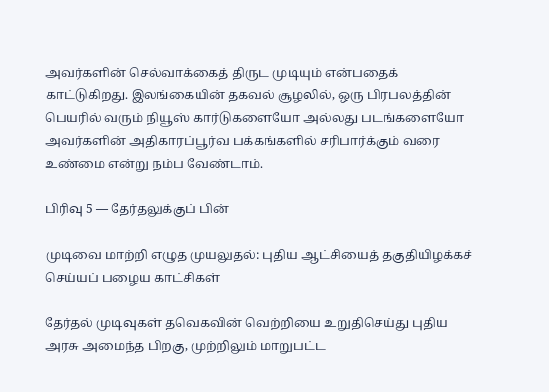அவர்களின் செல்வாக்கைத் திருட முடியும் என்பதைக் காட்டுகிறது. இலங்கையின் தகவல் சூழலில், ஒரு பிரபலத்தின் பெயரில் வரும் நியூஸ் கார்டுகளையோ அல்லது படங்களையோ அவர்களின் அதிகாரப்பூர்வ பக்கங்களில் சரிபார்க்கும் வரை உண்மை என்று நம்ப வேண்டாம்.

பிரிவு 5 — தேர்தலுக்குப் பின்

முடிவை மாற்றி எழுத முயலுதல்: புதிய ஆட்சியைத் தகுதியிழக்கச் செய்யப் பழைய காட்சிகள்

தேர்தல் முடிவுகள் தவெகவின் வெற்றியை உறுதிசெய்து புதிய அரசு அமைந்த பிறகு, முற்றிலும் மாறுபட்ட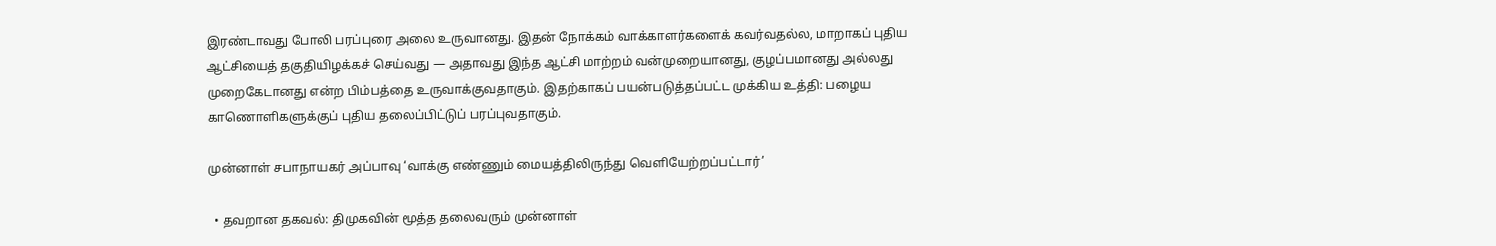இரண்டாவது போலி பரப்புரை அலை உருவானது. இதன் நோக்கம் வாக்காளர்களைக் கவர்வதல்ல, மாறாகப் புதிய ஆட்சியைத் தகுதியிழக்கச் செய்வது — அதாவது இந்த ஆட்சி மாற்றம் வன்முறையானது, குழப்பமானது அல்லது முறைகேடானது என்ற பிம்பத்தை உருவாக்குவதாகும். இதற்காகப் பயன்படுத்தப்பட்ட முக்கிய உத்தி: பழைய காணொளிகளுக்குப் புதிய தலைப்பிட்டுப் பரப்புவதாகும்.

முன்னாள் சபாநாயகர் அப்பாவு ‘வாக்கு எண்ணும் மையத்திலிருந்து வெளியேற்றப்பட்டார்’

  • தவறான தகவல்: திமுகவின் மூத்த தலைவரும் முன்னாள்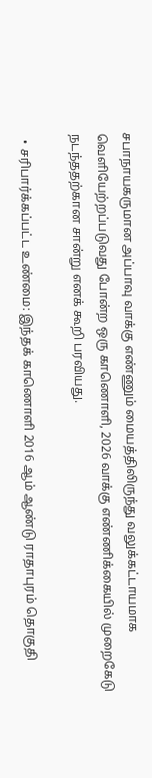சபாநாயகருமான அப்பாவு வாக்கு எண்ணும் மையத்திலிருந்து வலுக்கட்டாயமாக வெளியேற்றப்படுவது போன்ற ஒரு காணொளி, 2026 வாக்கு எண்ணிக்கையில் முறைகேடு நடந்ததற்கான சான்று எனக் கூறி பரவியது.

  • சரிபார்க்கப்பட்ட உண்மை: இந்தக் காணொளி 2016 ஆம் ஆண்டு ராதாபுரம் தொகுதி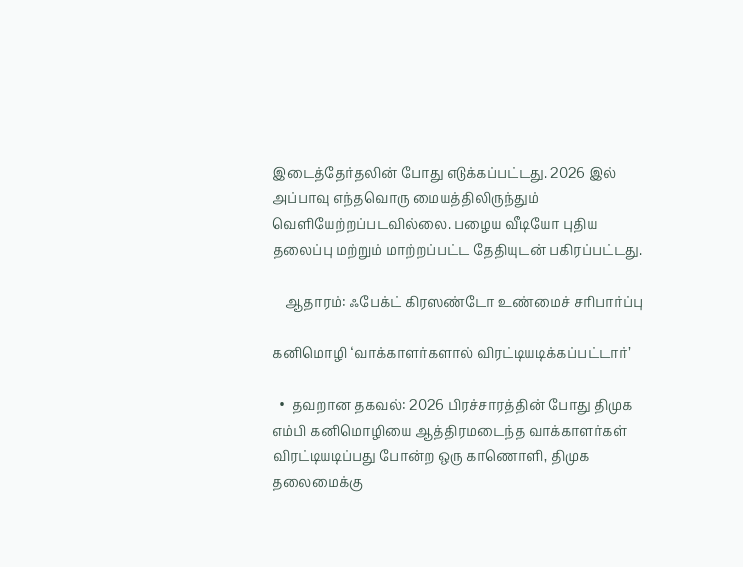இடைத்தேர்தலின் போது எடுக்கப்பட்டது. 2026 இல் அப்பாவு எந்தவொரு மையத்திலிருந்தும் வெளியேற்றப்படவில்லை. பழைய வீடியோ புதிய தலைப்பு மற்றும் மாற்றப்பட்ட தேதியுடன் பகிரப்பட்டது.

    ஆதாரம்: ஃபேக்ட் கிரஸண்டோ உண்மைச் சரிபார்ப்பு

கனிமொழி ‘வாக்காளர்களால் விரட்டியடிக்கப்பட்டார்’

  •  தவறான தகவல்: 2026 பிரச்சாரத்தின் போது திமுக எம்பி கனிமொழியை ஆத்திரமடைந்த வாக்காளர்கள் விரட்டியடிப்பது போன்ற ஒரு காணொளி, திமுக தலைமைக்கு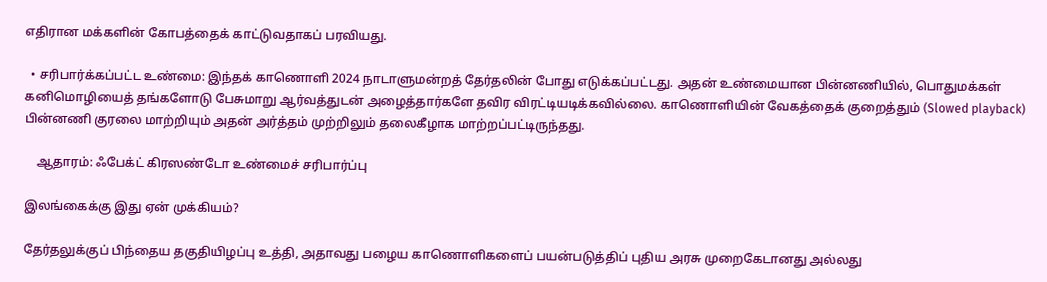எதிரான மக்களின் கோபத்தைக் காட்டுவதாகப் பரவியது.

  • சரிபார்க்கப்பட்ட உண்மை: இந்தக் காணொளி 2024 நாடாளுமன்றத் தேர்தலின் போது எடுக்கப்பட்டது. அதன் உண்மையான பின்னணியில், பொதுமக்கள் கனிமொழியைத் தங்களோடு பேசுமாறு ஆர்வத்துடன் அழைத்தார்களே தவிர விரட்டியடிக்கவில்லை. காணொளியின் வேகத்தைக் குறைத்தும் (Slowed playback) பின்னணி குரலை மாற்றியும் அதன் அர்த்தம் முற்றிலும் தலைகீழாக மாற்றப்பட்டிருந்தது.

    ஆதாரம்: ஃபேக்ட் கிரஸண்டோ உண்மைச் சரிபார்ப்பு

இலங்கைக்கு இது ஏன் முக்கியம்?

தேர்தலுக்குப் பிந்தைய தகுதியிழப்பு உத்தி, அதாவது பழைய காணொளிகளைப் பயன்படுத்திப் புதிய அரசு முறைகேடானது அல்லது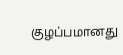குழப்பமானது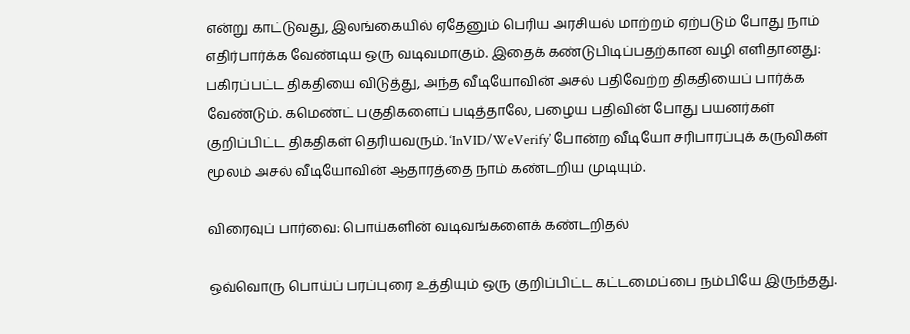என்று காட்டுவது, இலங்கையில் ஏதேனும் பெரிய அரசியல் மாற்றம் ஏற்படும் போது நாம் எதிர்பார்க்க வேண்டிய ஒரு வடிவமாகும். இதைக் கண்டுபிடிப்பதற்கான வழி எளிதானது: பகிரப்பட்ட திகதியை விடுத்து, அந்த வீடியோவின் அசல் பதிவேற்ற திகதியைப் பார்க்க வேண்டும். கமெண்ட் பகுதிகளைப் படித்தாலே, பழைய பதிவின் போது பயனர்கள் குறிப்பிட்ட திகதிகள் தெரியவரும். ‘InVID/WeVerify’ போன்ற வீடியோ சரிபாரப்புக் கருவிகள் மூலம் அசல் வீடியோவின் ஆதாரத்தை நாம் கண்டறிய முடியும்.

விரைவுப் பார்வை: பொய்களின் வடிவங்களைக் கண்டறிதல்

ஒவ்வொரு பொய்ப் பரப்புரை உத்தியும் ஒரு குறிப்பிட்ட கட்டமைப்பை நம்பியே இருந்தது.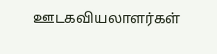ஊடகவியலாளர்கள்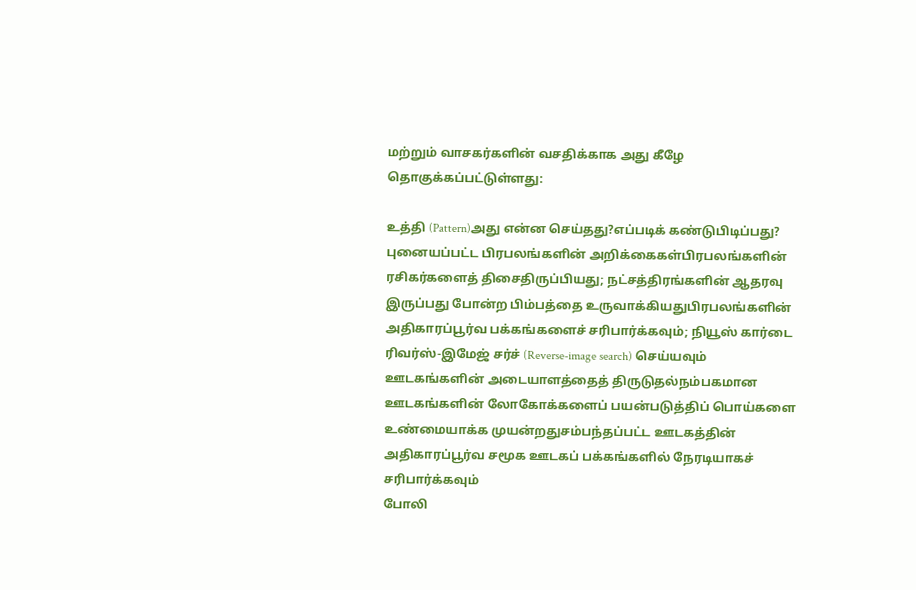மற்றும் வாசகர்களின் வசதிக்காக அது கீழே தொகுக்கப்பட்டுள்ளது:

உத்தி (Pattern)அது என்ன செய்தது?எப்படிக் கண்டுபிடிப்பது?
புனையப்பட்ட பிரபலங்களின் அறிக்கைகள்பிரபலங்களின் ரசிகர்களைத் திசைதிருப்பியது; நட்சத்திரங்களின் ஆதரவு இருப்பது போன்ற பிம்பத்தை உருவாக்கியதுபிரபலங்களின் அதிகாரப்பூர்வ பக்கங்களைச் சரிபார்க்கவும்; நியூஸ் கார்டை ரிவர்ஸ்-இமேஜ் சர்ச் (Reverse-image search) செய்யவும்
ஊடகங்களின் அடையாளத்தைத் திருடுதல்நம்பகமான ஊடகங்களின் லோகோக்களைப் பயன்படுத்திப் பொய்களை உண்மையாக்க முயன்றதுசம்பந்தப்பட்ட ஊடகத்தின் அதிகாரப்பூர்வ சமூக ஊடகப் பக்கங்களில் நேரடியாகச் சரிபார்க்கவும்
போலி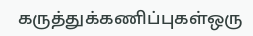கருத்துக்கணிப்புகள்ஒரு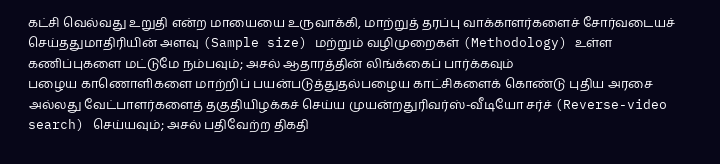கட்சி வெல்வது உறுதி என்ற மாயையை உருவாக்கி, மாற்றுத் தரப்பு வாக்காளர்களைச் சோர்வடையச் செய்ததுமாதிரியின் அளவு (Sample size) மற்றும் வழிமுறைகள் (Methodology) உள்ள கணிப்புகளை மட்டுமே நம்பவும்; அசல் ஆதாரத்தின் லிங்க்கைப் பார்க்கவும்
பழைய காணொளிகளை மாற்றிப் பயன்படுத்துதல்பழைய காட்சிகளைக் கொண்டு புதிய அரசை அல்லது வேட்பாளர்களைத் தகுதியிழக்கச் செய்ய முயன்றதுரிவர்ஸ்-வீடியோ சர்ச் (Reverse-video search) செய்யவும்; அசல் பதிவேற்ற திகதி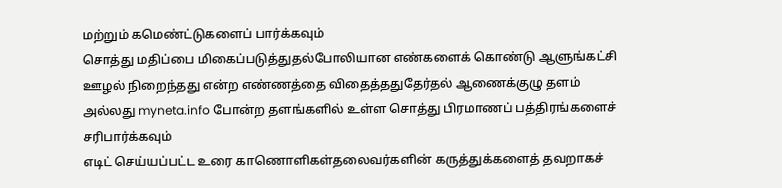மற்றும் கமெண்ட்டுகளைப் பார்க்கவும்
சொத்து மதிப்பை மிகைப்படுத்துதல்போலியான எண்களைக் கொண்டு ஆளுங்கட்சி ஊழல் நிறைந்தது என்ற எண்ணத்தை விதைத்ததுதேர்தல் ஆணைக்குழு தளம் அல்லது myneta.info போன்ற தளங்களில் உள்ள சொத்து பிரமாணப் பத்திரங்களைச் சரிபார்க்கவும்
எடிட் செய்யப்பட்ட உரை காணொளிகள்தலைவர்களின் கருத்துக்களைத் தவறாகச்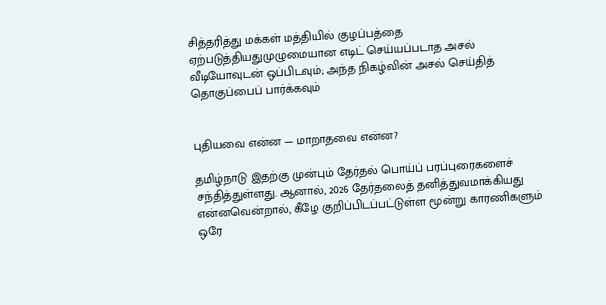சித்தரித்து மக்கள் மத்தியில் குழப்பத்தை ஏற்படுத்தியதுமுழுமையான எடிட் செய்யப்படாத அசல் வீடியோவுடன் ஒப்பிடவும்; அந்த நிகழ்வின் அசல் செய்தித் தொகுப்பைப் பார்க்கவும்


புதியவை என்ன — மாறாதவை என்ன?

தமிழ்நாடு இதற்கு முன்பும் தேர்தல் பொய்ப் பரப்புரைகளைச் சந்தித்துள்ளது. ஆனால், 2026 தேர்தலைத் தனித்துவமாக்கியது என்னவென்றால், கீழே குறிப்பிடப்பட்டுள்ள மூன்று காரணிகளும் ஒரே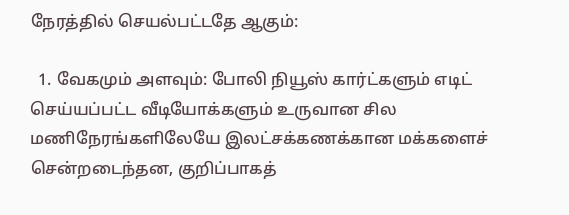நேரத்தில் செயல்பட்டதே ஆகும்:

  1. வேகமும் அளவும்: போலி நியூஸ் கார்ட்களும் எடிட் செய்யப்பட்ட வீடியோக்களும் உருவான சில மணிநேரங்களிலேயே இலட்சக்கணக்கான மக்களைச் சென்றடைந்தன, குறிப்பாகத்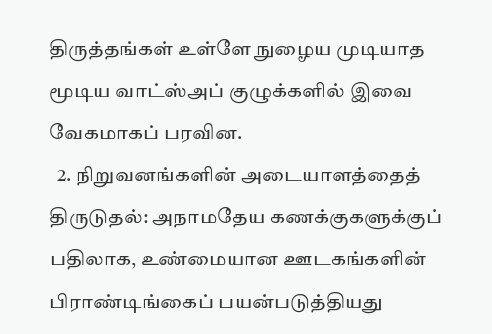திருத்தங்கள் உள்ளே நுழைய முடியாத மூடிய வாட்ஸ்அப் குழுக்களில் இவை வேகமாகப் பரவின.
  2. நிறுவனங்களின் அடையாளத்தைத் திருடுதல்: அநாமதேய கணக்குகளுக்குப் பதிலாக, உண்மையான ஊடகங்களின் பிராண்டிங்கைப் பயன்படுத்தியது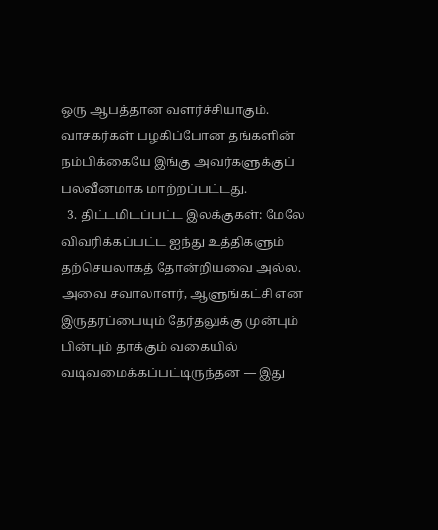ஒரு ஆபத்தான வளர்ச்சியாகும். வாசகர்கள் பழகிப்போன தங்களின் நம்பிக்கையே இங்கு அவர்களுக்குப் பலவீனமாக மாற்றப்பட்டது.
  3. திட்டமிடப்பட்ட இலக்குகள்: மேலே விவரிக்கப்பட்ட ஐந்து உத்திகளும் தற்செயலாகத் தோன்றியவை அல்ல. அவை சவாலாளர், ஆளுங்கட்சி என இருதரப்பையும் தேர்தலுக்கு முன்பும் பின்பும் தாக்கும் வகையில் வடிவமைக்கப்பட்டிருந்தன — இது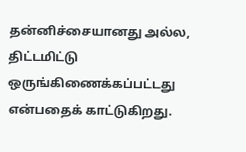தன்னிச்சையானது அல்ல, திட்டமிட்டு ஒருங்கிணைக்கப்பட்டது என்பதைக் காட்டுகிறது.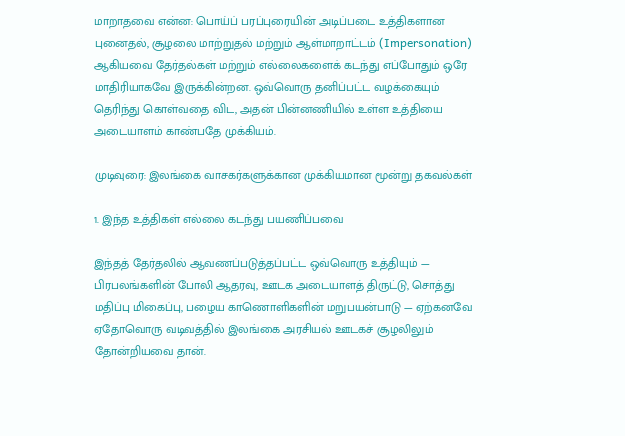மாறாதவை என்ன: பொய்ப் பரப்புரையின் அடிப்படை உத்திகளான புனைதல், சூழலை மாற்றுதல் மற்றும் ஆள்மாறாட்டம் (Impersonation) ஆகியவை தேர்தல்கள் மற்றும் எல்லைகளைக் கடந்து எப்போதும் ஒரே மாதிரியாகவே இருக்கின்றன. ஒவ்வொரு தனிப்பட்ட வழக்கையும் தெரிந்து கொள்வதை விட, அதன் பின்னணியில் உள்ள உத்தியை அடையாளம் காண்பதே முக்கியம்.

முடிவுரை: இலங்கை வாசகர்களுக்கான முக்கியமான மூன்று தகவல்கள்

1. இந்த உத்திகள் எல்லை கடந்து பயணிப்பவை

இந்தத் தேர்தலில் ஆவணப்படுத்தப்பட்ட ஒவ்வொரு உத்தியும் — பிரபலங்களின் போலி ஆதரவு, ஊடக அடையாளத் திருட்டு, சொத்து மதிப்பு மிகைப்பு, பழைய காணொளிகளின் மறுபயன்பாடு — ஏற்கனவே ஏதோவொரு வடிவத்தில் இலங்கை அரசியல் ஊடகச் சூழலிலும் தோன்றியவை தான்.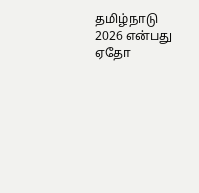தமிழ்நாடு 2026 என்பது ஏதோ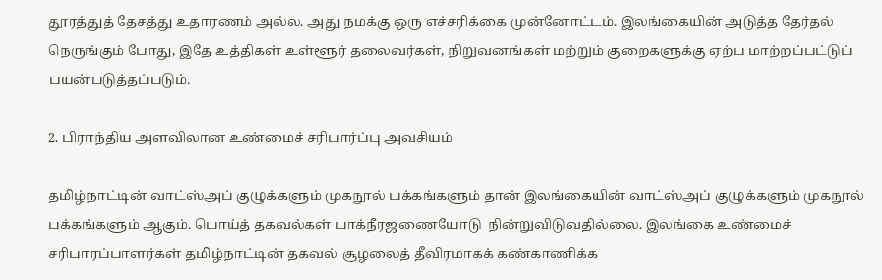தூரத்துத் தேசத்து உதாரணம் அல்ல. அது நமக்கு ஒரு எச்சரிக்கை முன்னோட்டம். இலங்கையின் அடுத்த தேர்தல் நெருங்கும் போது, இதே உத்திகள் உள்ளூர் தலைவர்கள், நிறுவனங்கள் மற்றும் குறைகளுக்கு ஏற்ப மாற்றப்பட்டுப் பயன்படுத்தப்படும்.

2. பிராந்திய அளவிலான உண்மைச் சரிபார்ப்பு அவசியம்

தமிழ்நாட்டின் வாட்ஸ்அப் குழுக்களும் முகநூல் பக்கங்களும் தான் இலங்கையின் வாட்ஸ்அப் குழுக்களும் முகநூல் பக்கங்களும் ஆகும். பொய்த் தகவல்கள் பாக்நீரஜணையோடு  நின்றுவிடுவதில்லை. இலங்கை உண்மைச் சரிபாரப்பாளர்கள் தமிழ்நாட்டின் தகவல் சூழலைத் தீவிரமாகக் கண்காணிக்க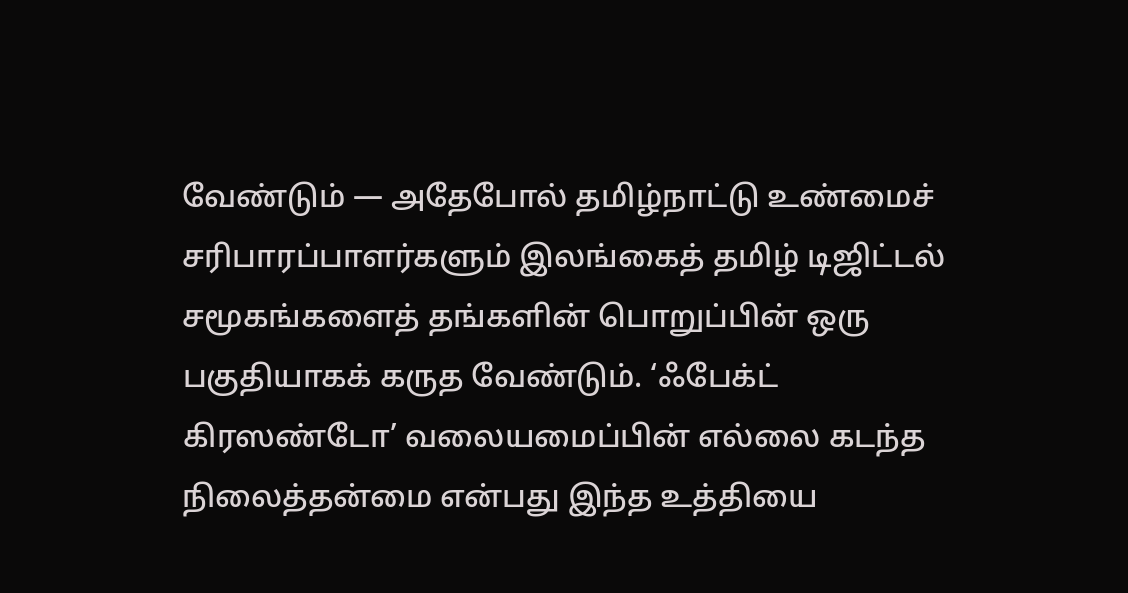வேண்டும் — அதேபோல் தமிழ்நாட்டு உண்மைச் சரிபாரப்பாளர்களும் இலங்கைத் தமிழ் டிஜிட்டல் சமூகங்களைத் தங்களின் பொறுப்பின் ஒரு பகுதியாகக் கருத வேண்டும். ‘ஃபேக்ட் கிரஸண்டோ’ வலையமைப்பின் எல்லை கடந்த நிலைத்தன்மை என்பது இந்த உத்தியை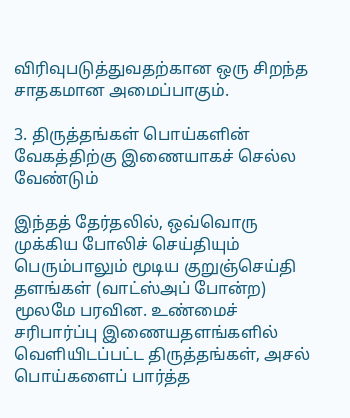விரிவுபடுத்துவதற்கான ஒரு சிறந்த சாதகமான அமைப்பாகும்.

3. திருத்தங்கள் பொய்களின் வேகத்திற்கு இணையாகச் செல்ல வேண்டும்

இந்தத் தேர்தலில், ஒவ்வொரு முக்கிய போலிச் செய்தியும் பெரும்பாலும் மூடிய குறுஞ்செய்தி தளங்கள் (வாட்ஸ்அப் போன்ற) மூலமே பரவின. உண்மைச் சரிபார்ப்பு இணையதளங்களில் வெளியிடப்பட்ட திருத்தங்கள், அசல் பொய்களைப் பார்த்த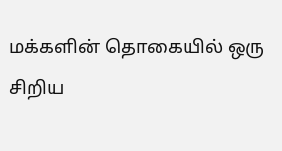மக்களின் தொகையில் ஒரு சிறிய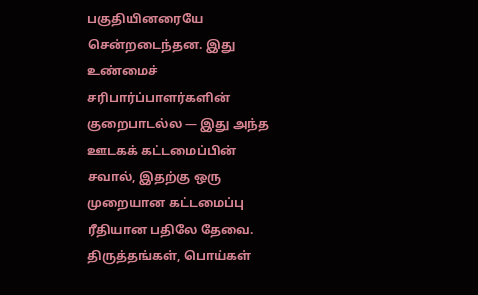பகுதியினரையே சென்றடைந்தன. இது உண்மைச் சரிபார்ப்பாளர்களின் குறைபாடல்ல — இது அந்த ஊடகக் கட்டமைப்பின் சவால், இதற்கு ஒரு முறையான கட்டமைப்பு ரீதியான பதிலே தேவை. திருத்தங்கள், பொய்கள்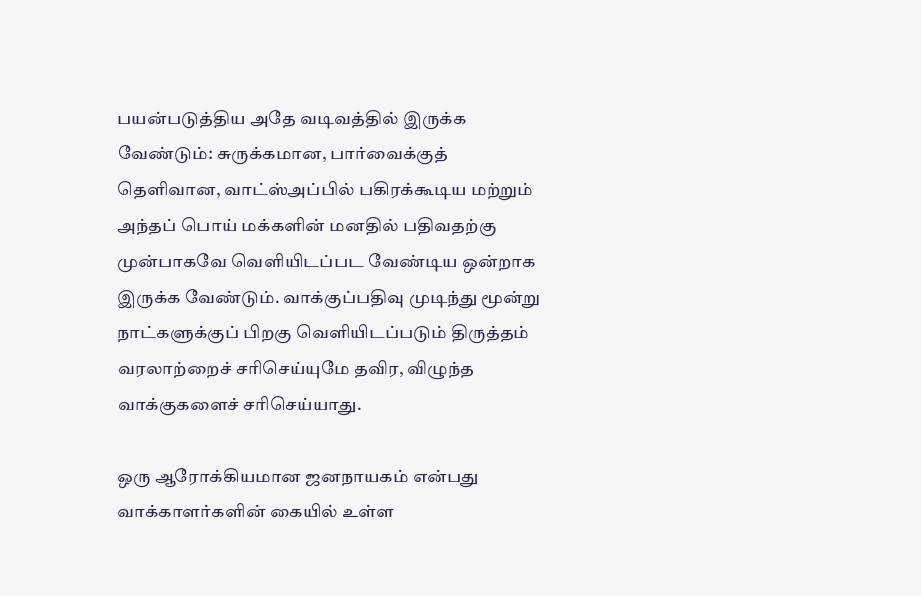பயன்படுத்திய அதே வடிவத்தில் இருக்க வேண்டும்: சுருக்கமான, பார்வைக்குத் தெளிவான, வாட்ஸ்அப்பில் பகிரக்கூடிய மற்றும் அந்தப் பொய் மக்களின் மனதில் பதிவதற்கு முன்பாகவே வெளியிடப்பட வேண்டிய ஒன்றாக இருக்க வேண்டும். வாக்குப்பதிவு முடிந்து மூன்று நாட்களுக்குப் பிறகு வெளியிடப்படும் திருத்தம் வரலாற்றைச் சரிசெய்யுமே தவிர, விழுந்த வாக்குகளைச் சரிசெய்யாது.

ஒரு ஆரோக்கியமான ஜனநாயகம் என்பது வாக்காளர்களின் கையில் உள்ள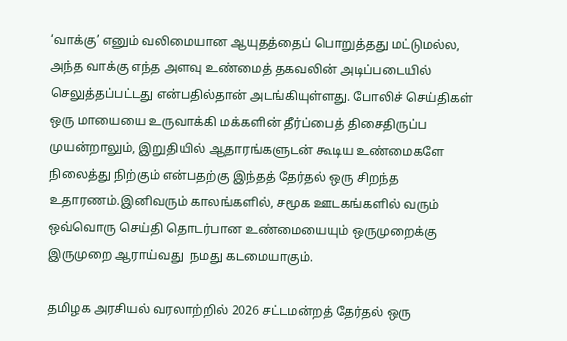‘வாக்கு’ எனும் வலிமையான ஆயுதத்தைப் பொறுத்தது மட்டுமல்ல, அந்த வாக்கு எந்த அளவு உண்மைத் தகவலின் அடிப்படையில் செலுத்தப்பட்டது என்பதில்தான் அடங்கியுள்ளது. போலிச் செய்திகள் ஒரு மாயையை உருவாக்கி மக்களின் தீர்ப்பைத் திசைதிருப்ப முயன்றாலும், இறுதியில் ஆதாரங்களுடன் கூடிய உண்மைகளே நிலைத்து நிற்கும் என்பதற்கு இந்தத் தேர்தல் ஒரு சிறந்த உதாரணம்.இனிவரும் காலங்களில், சமூக ஊடகங்களில் வரும் ஒவ்வொரு செய்தி தொடர்பான உண்மையையும் ஒருமுறைக்கு இருமுறை ஆராய்வது  நமது கடமையாகும்.

தமிழக அரசியல் வரலாற்றில் 2026 சட்டமன்றத் தேர்தல் ஒரு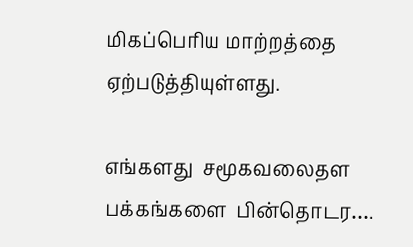மிகப்பெரிய மாற்றத்தை ஏற்படுத்தியுள்ளது.

எங்களது  சமூகவலைதள  பக்கங்களை  பின்தொடர….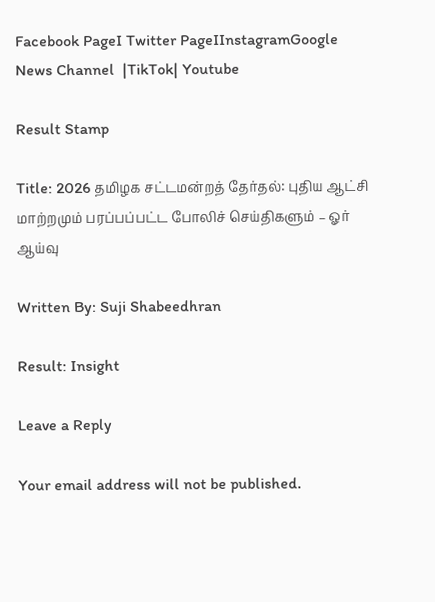Facebook PageI Twitter PageIInstagramGoogle News Channel  |TikTok| Youtube

Result Stamp

Title: 2026 தமிழக சட்டமன்றத் தேர்தல்: புதிய ஆட்சி மாற்றமும் பரப்பப்பட்ட போலிச் செய்திகளும் – ஓர் ஆய்வு

Written By: Suji Shabeedhran

Result: Insight

Leave a Reply

Your email address will not be published.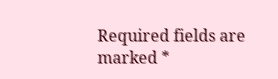Required fields are marked *